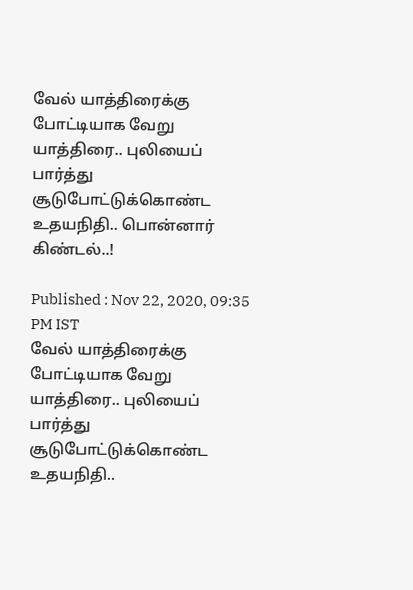வேல் யாத்திரைக்கு போட்டியாக வேறு யாத்திரை.. புலியைப் பார்த்து சூடுபோட்டுக்கொண்ட உதயநிதி.. பொன்னார் கிண்டல்..!

Published : Nov 22, 2020, 09:35 PM IST
வேல் யாத்திரைக்கு போட்டியாக வேறு யாத்திரை.. புலியைப் பார்த்து சூடுபோட்டுக்கொண்ட உதயநிதி..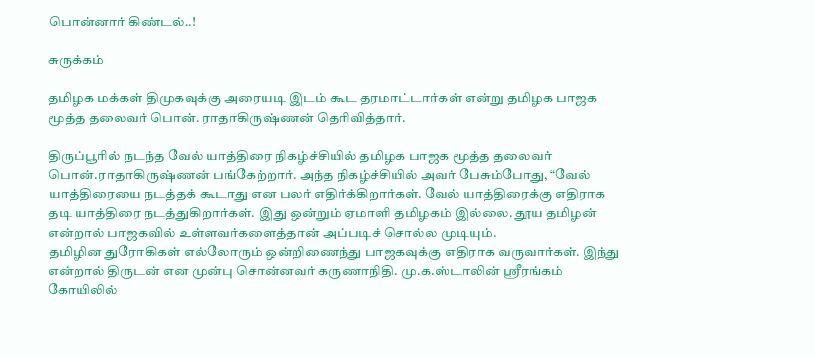பொன்னார் கிண்டல்..!

சுருக்கம்

தமிழக மக்கள் திமுகவுக்கு அரையடி இடம் கூட தரமாட்டார்கள் என்று தமிழக பாஜக மூத்த தலைவர் பொன். ராதாகிருஷ்ணன் தெரிவித்தார்.

திருப்பூரில் நடந்த வேல் யாத்திரை நிகழ்ச்சியில் தமிழக பாஜக மூத்த தலைவர் பொன்.ராதாகிருஷ்ணன் பங்கேற்றார். அந்த நிகழ்ச்சியில் அவர் பேசும்போது, “வேல் யாத்திரையை நடத்தக் கூடாது என பலர் எதிர்க்கிறார்கள். வேல் யாத்திரைக்கு எதிராக தடி யாத்திரை நடத்துகிறார்கள். இது ஒன்றும் ஏமாளி தமிழகம் இல்லை. தூய தமிழன் என்றால் பாஜகவில் உள்ளவர்களைத்தான் அப்படிச் சொல்ல முடியும்.
தமிழின துரோகிகள் எல்லோரும் ஒன்றிணைந்து பாஜகவுக்கு எதிராக வருவார்கள். இந்து என்றால் திருடன் என முன்பு சொன்னவர் கருணாநிதி. மு.க.ஸ்டாலின் ஸ்ரீரங்கம் கோயிலில்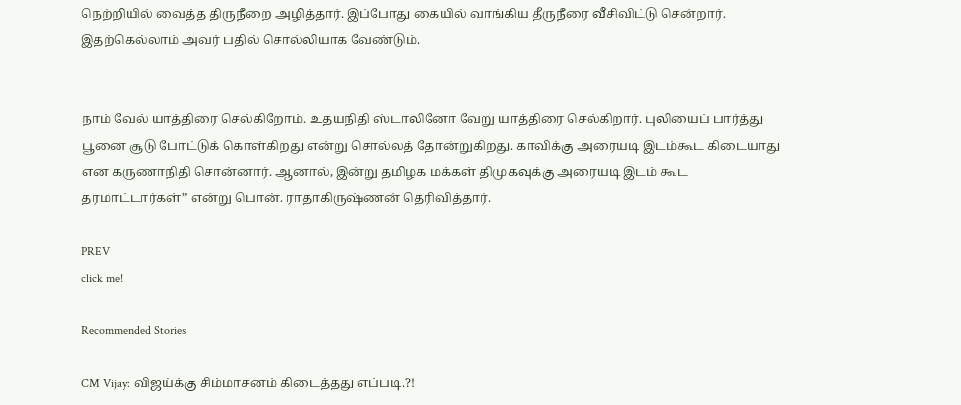நெற்றியில் வைத்த திருநீறை அழித்தார். இப்போது கையில் வாங்கிய தீருநீரை வீசிவிட்டு சென்றார். இதற்கெல்லாம் அவர் பதில் சொல்லியாக வேண்டும்.


நாம் வேல் யாத்திரை செல்கிறோம். உதயநிதி ஸ்டாலினோ வேறு யாத்திரை செல்கிறார். புலியைப் பார்த்து பூனை சூடு போட்டுக் கொள்கிறது என்று சொல்லத் தோன்றுகிறது. காவிக்கு அரையடி இடம்கூட கிடையாது என கருணாநிதி சொன்னார். ஆனால், இன்று தமிழக மக்கள் திமுகவுக்கு அரையடி இடம் கூட தரமாட்டார்கள்” என்று பொன். ராதாகிருஷ்ணன் தெரிவித்தார்.

PREV
click me!

Recommended Stories

CM Vijay: விஜய்க்கு சிம்மாசனம் கிடைத்தது எப்படி.?!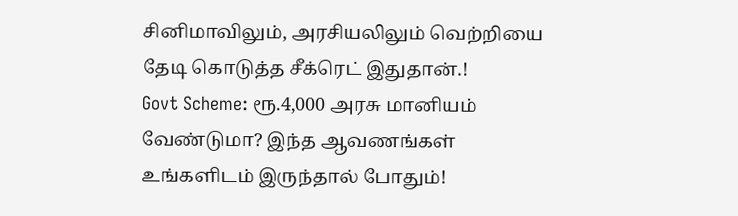சினிமாவிலும், அரசியலிலும் வெற்றியை தேடி கொடுத்த சீக்ரெட் இதுதான்.!
Govt Scheme: ரூ.4,000 அரசு மானியம் வேண்டுமா? இந்த ஆவணங்கள் உங்களிடம் இருந்தால் போதும்!